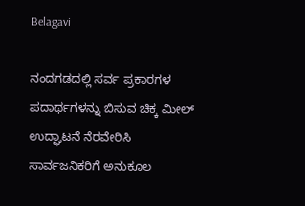Belagavi

ನಂದಗಡದಲ್ಲಿ ಸರ್ವ ಪ್ರಕಾರಗಳ ಪದಾರ್ಥಗಳನ್ನು ಬಿಸುವ ಚಿಕ್ಕ ಮೀಲ್ ಉದ್ಘಾಟನೆ ನೆರವೇರಿಸಿ ಸಾರ್ವಜನಿಕರಿಗೆ ಅನುಕೂಲ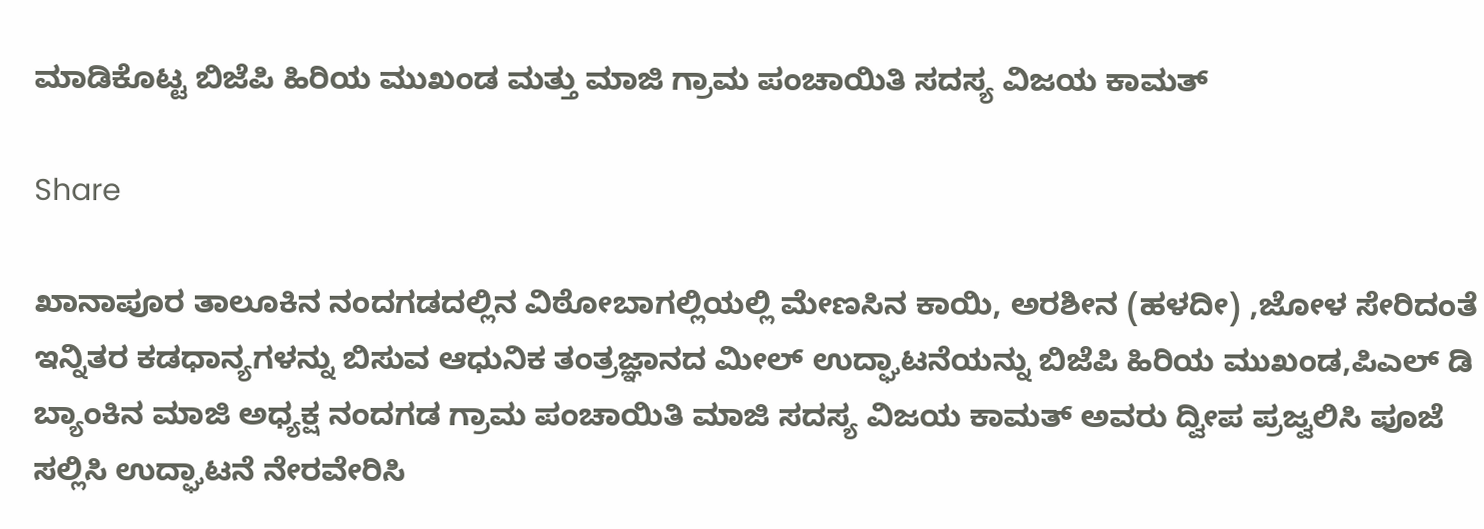ಮಾಡಿಕೊಟ್ಟ ಬಿಜೆಪಿ ಹಿರಿಯ ಮುಖಂಡ ಮತ್ತು ಮಾಜಿ ಗ್ರಾಮ ಪಂಚಾಯಿತಿ ಸದಸ್ಯ ವಿಜಯ ಕಾಮತ್

Share

ಖಾನಾಪೂರ ತಾಲೂಕಿನ ನಂದಗಡದಲ್ಲಿನ ವಿಠೋಬಾಗಲ್ಲಿಯಲ್ಲಿ ಮೇಣಸಿನ ಕಾಯಿ, ಅರಶೀನ (ಹಳದೀ) ,ಜೋಳ ಸೇರಿದಂತೆ ಇನ್ನಿತರ ಕಡಧಾನ್ಯಗಳನ್ನು ಬಿಸುವ ಆಧುನಿಕ ತಂತ್ರಜ್ಞಾನದ ಮೀಲ್ ಉದ್ಘಾಟನೆಯನ್ನು ಬಿಜೆಪಿ ಹಿರಿಯ ಮುಖಂಡ,ಪಿಎಲ್ ಡಿ ಬ್ಯಾಂಕಿನ ಮಾಜಿ ಅಧ್ಯಕ್ಷ ನಂದಗಡ ಗ್ರಾಮ ಪಂಚಾಯಿತಿ ಮಾಜಿ ಸದಸ್ಯ ವಿಜಯ ಕಾಮತ್ ಅವರು ದ್ವೀಪ ಪ್ರಜ್ವಲಿಸಿ ಪೂಜೆ ಸಲ್ಲಿಸಿ ಉದ್ಘಾಟನೆ ನೇರವೇರಿಸಿ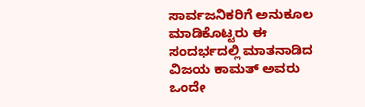ಸಾರ್ವಜನಿಕರಿಗೆ ಅನುಕೂಲ ಮಾಡಿಕೊಟ್ಟರು ಈ ಸಂದರ್ಭದಲ್ಲಿ ಮಾತನಾಡಿದ ವಿಜಯ ಕಾಮತ್ ಅವರು ಒಂದೇ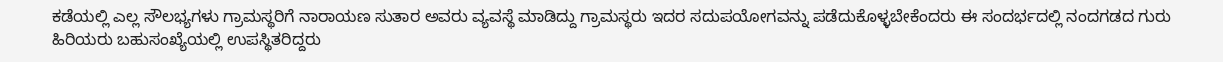ಕಡೆಯಲ್ಲಿ ಎಲ್ಲ ಸೌಲಭ್ಯಗಳು ಗ್ರಾಮಸ್ಥರಿಗೆ ನಾರಾಯಣ ಸುತಾರ ಅವರು ವ್ಯವಸ್ಥೆ ಮಾಡಿದ್ದು ಗ್ರಾಮಸ್ಥರು ಇದರ ಸದುಪಯೋಗವನ್ನು ಪಡೆದುಕೊಳ್ಳಬೇಕೆಂದರು ಈ ಸಂದರ್ಭದಲ್ಲಿ ನಂದಗಡದ ಗುರು ಹಿರಿಯರು ಬಹುಸಂಖ್ಯೆಯಲ್ಲಿ ಉಪಸ್ಥಿತರಿದ್ದರು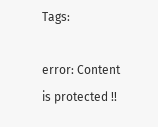Tags:

error: Content is protected !!